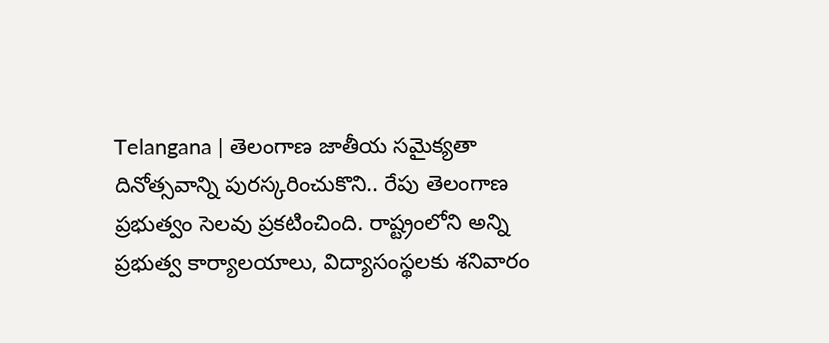Telangana | తెలంగాణ జాతీయ సమైక్యతా దినోత్సవాన్ని పురస్కరించుకొని.. రేపు తెలంగాణ ప్రభుత్వం సెలవు ప్రకటించింది. రాష్ట్రంలోని అన్ని ప్రభుత్వ కార్యాలయాలు, విద్యాసంస్థలకు శనివారం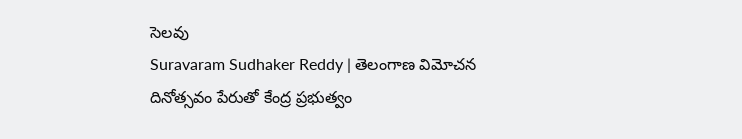సెలవు
Suravaram Sudhaker Reddy | తెలంగాణ విమోచన దినోత్సవం పేరుతో కేంద్ర ప్రభుత్వం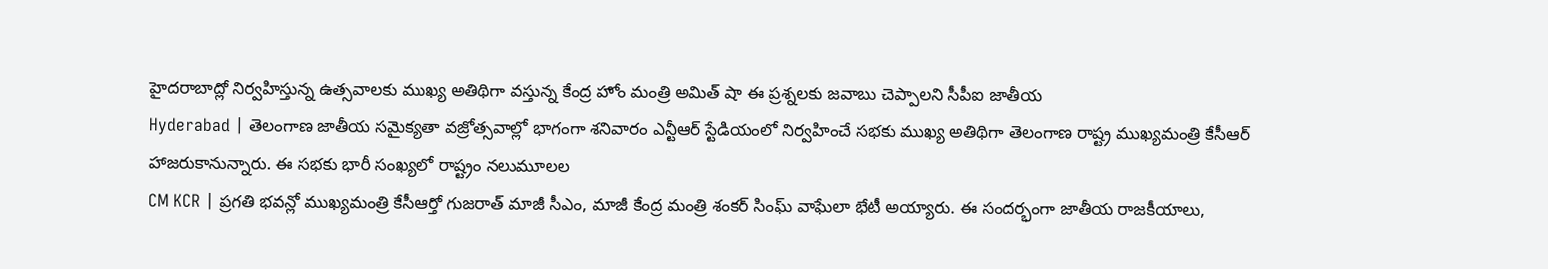హైదరాబాద్లో నిర్వహిస్తున్న ఉత్సవాలకు ముఖ్య అతిథిగా వస్తున్న కేంద్ర హోం మంత్రి అమిత్ షా ఈ ప్రశ్నలకు జవాబు చెప్పాలని సీపీఐ జాతీయ
Hyderabad | తెలంగాణ జాతీయ సమైక్యతా వజ్రోత్సవాల్లో భాగంగా శనివారం ఎన్టీఆర్ స్టేడియంలో నిర్వహించే సభకు ముఖ్య అతిథిగా తెలంగాణ రాష్ట్ర ముఖ్యమంత్రి కేసీఆర్ హాజరుకానున్నారు. ఈ సభకు భారీ సంఖ్యలో రాష్ట్రం నలుమూలల
CM KCR | ప్రగతి భవన్లో ముఖ్యమంత్రి కేసీఆర్తో గుజరాత్ మాజీ సీఎం, మాజీ కేంద్ర మంత్రి శంకర్ సింఘ్ వాఘేలా భేటీ అయ్యారు. ఈ సందర్భంగా జాతీయ రాజకీయాలు,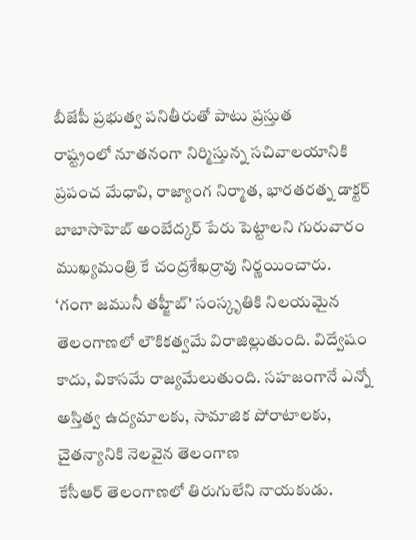బీజేపీ ప్రభుత్వ పనితీరుతో పాటు ప్రస్తుత
రాష్ట్రంలో నూతనంగా నిర్మిస్తున్న సచివాలయానికి ప్రపంచ మేధావి, రాజ్యాంగ నిర్మాత, భారతరత్న డాక్టర్ బాబాసాహెబ్ అంబేద్కర్ పేరు పెట్టాలని గురువారం ముఖ్యమంత్రి కే చంద్రశేఖర్రావు నిర్ణయించారు.
‘గంగా జమునీ తహ్జీబ్' సంస్కృతికి నిలయమైన తెలంగాణలో లౌకికత్వమే విరాజిల్లుతుంది. విద్వేషం కాదు, వికాసమే రాజ్యమేలుతుంది. సహజంగానే ఎన్నో అస్తిత్వ ఉద్యమాలకు, సామాజిక పోరాటాలకు, చైతన్యానికి నెలవైన తెలంగాణ
కేసీఆర్ తెలంగాణలో తిరుగులేని నాయకుడు.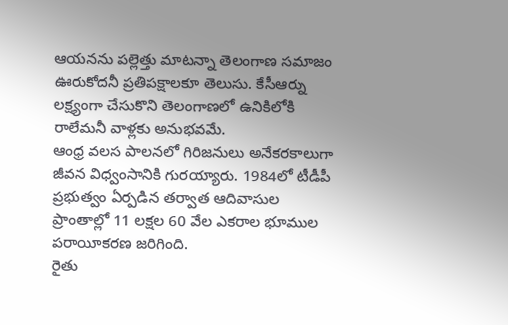ఆయనను పల్లెత్తు మాటన్నా తెలంగాణ సమాజం ఊరుకోదనీ ప్రతిపక్షాలకూ తెలుసు. కేసీఆర్ను లక్ష్యంగా చేసుకొని తెలంగాణలో ఉనికిలోకి రాలేమనీ వాళ్లకు అనుభవమే.
ఆంధ్ర వలస పాలనలో గిరిజనులు అనేకరకాలుగా జీవన విధ్వంసానికి గురయ్యారు. 1984లో టీడీపీ ప్రభుత్వం ఏర్పడిన తర్వాత ఆదివాసుల ప్రాంతాల్లో 11 లక్షల 60 వేల ఎకరాల భూముల పరాయీకరణ జరిగింది.
రైతు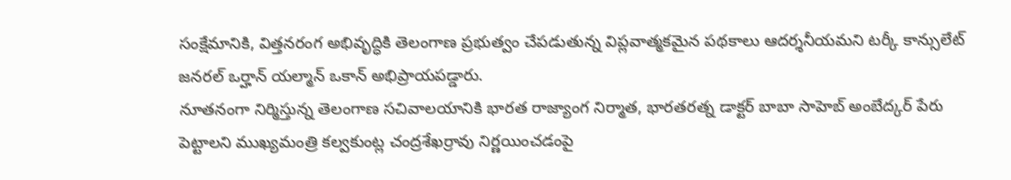సంక్షేమానికి, విత్తనరంగ అభివృద్ధికి తెలంగాణ ప్రభుత్వం చేపడుతున్న విప్లవాత్మకమైన పథకాలు ఆదర్శనీయమని టర్కీ కాన్సులేట్ జనరల్ ఒర్హాన్ యల్మాన్ ఒకాన్ అభిప్రాయపడ్డారు.
నూతనంగా నిర్మిస్తున్న తెలంగాణ సచివాలయానికి భారత రాజ్యాంగ నిర్మాత, భారతరత్న డాక్టర్ బాబా సాహెబ్ అంబేద్కర్ పేరు పెట్టాలని ముఖ్యమంత్రి కల్వకుంట్ల చంద్రశేఖర్రావు నిర్ణయించడంపై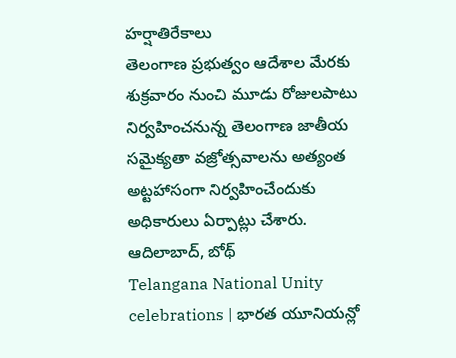హర్షాతిరేకాలు
తెలంగాణ ప్రభుత్వం ఆదేశాల మేరకు శుక్రవారం నుంచి మూడు రోజులపాటు నిర్వహించనున్న తెలంగాణ జాతీయ సమైక్యతా వజ్రోత్సవాలను అత్యంత అట్టహాసంగా నిర్వహించేందుకు అధికారులు ఏర్పాట్లు చేశారు. ఆదిలాబాద్, బోథ్
Telangana National Unity celebrations | భారత యూనియన్లో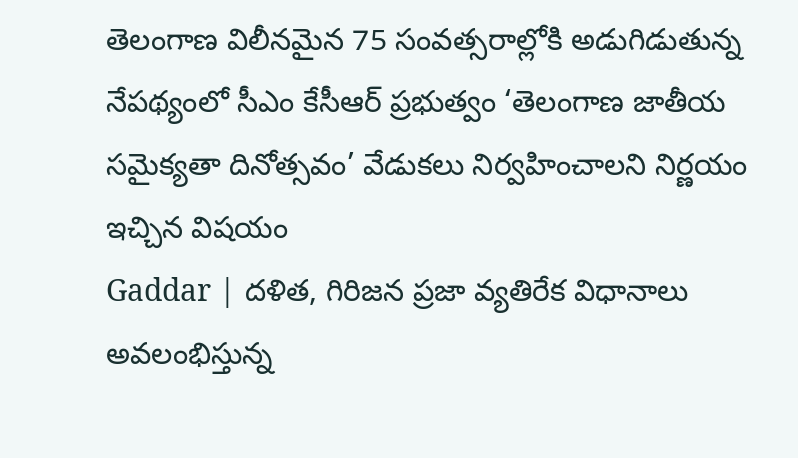తెలంగాణ విలీనమైన 75 సంవత్సరాల్లోకి అడుగిడుతున్న నేపథ్యంలో సీఎం కేసీఆర్ ప్రభుత్వం ‘తెలంగాణ జాతీయ సమైక్యతా దినోత్సవం’ వేడుకలు నిర్వహించాలని నిర్ణయం ఇచ్చిన విషయం
Gaddar | దళిత, గిరిజన ప్రజా వ్యతిరేక విధానాలు అవలంభిస్తున్న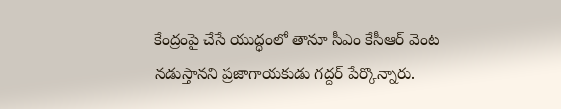కేంద్రంపై చేసే యుద్ధంలో తానూ సీఎం కేసీఆర్ వెంట నడుస్తానని ప్రజాగాయకుడు గద్దర్ పేర్కొన్నారు.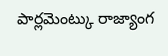పార్లమెంట్కు రాజ్యాంగ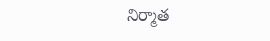నిర్మాత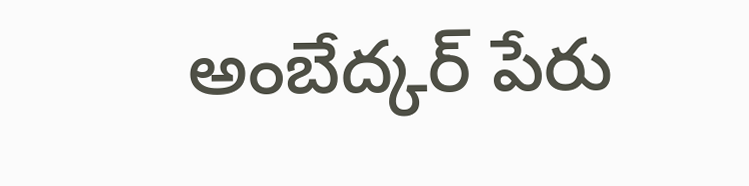అంబేద్కర్ పేరు